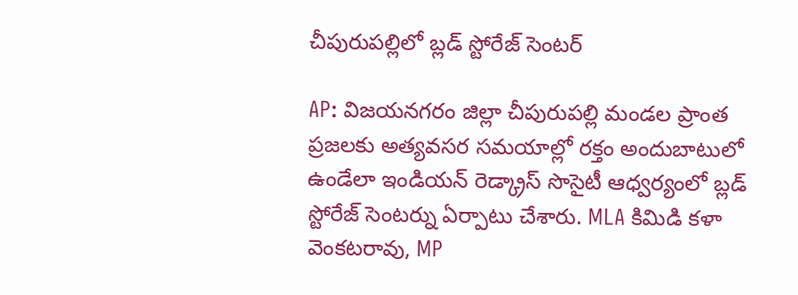చీపురుపల్లిలో బ్లడ్ స్టోరేజ్ సెంటర్

AP: విజయనగరం జిల్లా చీపురుపల్లి మండల ప్రాంత ప్రజలకు అత్యవసర సమయాల్లో రక్తం అందుబాటులో ఉండేలా ఇండియన్ రెడ్క్రాస్ సొసైటీ ఆధ్వర్యంలో బ్లడ్ స్టోరేజ్ సెంటర్ను ఏర్పాటు చేశారు. MLA కిమిడి కళా వెంకటరావు, MP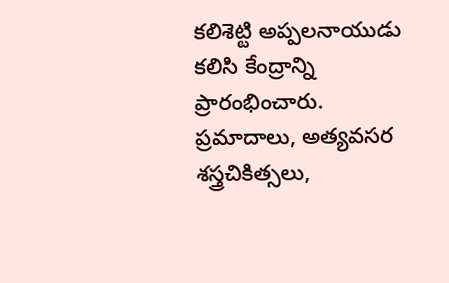కలిశెట్టి అప్పలనాయుడు కలిసి కేంద్రాన్ని ప్రారంభించారు. ప్రమాదాలు, అత్యవసర శస్త్రచికిత్సలు,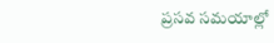ప్రసవ సమయాల్లో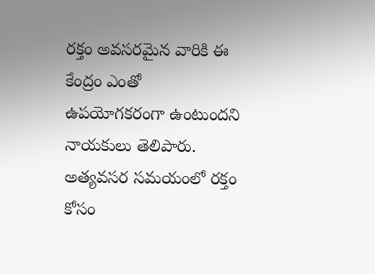రక్తం అవసరమైన వారికి ఈ కేంద్రం ఎంతో ఉపయోగకరంగా ఉంటుందని నాయకులు తెలిపారు. అత్యవసర సమయంలో రక్తం కోసం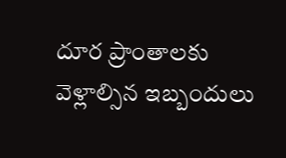దూర ప్రాంతాలకు వెళ్లాల్సిన ఇబ్బందులు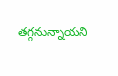తగ్గనున్నాయని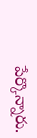పేర్కొన్నారు.